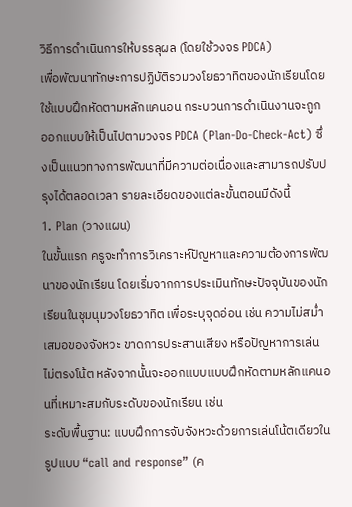วิธีการดำเนินการให้บรรลุผล (โดยใช้วงจร PDCA)
เพื่อพัฒนาทักษะการปฏิบัติรวมวงโยธวาทิตของนักเรียนโดยใช้แบบฝึกหัดตามหลักแคนอน กระบวนการดำเนินงานจะถูกออกแบบให้เป็นไปตามวงจร PDCA (Plan-Do-Check-Act) ซึ่งเป็นแนวทางการพัฒนาที่มีความต่อเนื่องและสามารถปรับปรุงได้ตลอดเวลา รายละเอียดของแต่ละขั้นตอนมีดังนี้
1. Plan (วางแผน)
ในขั้นแรก ครูจะทำการวิเคราะห์ปัญหาและความต้องการพัฒนาของนักเรียน โดยเริ่มจากการประเมินทักษะปัจจุบันของนักเรียนในชุมนุมวงโยธวาทิต เพื่อระบุจุดอ่อน เช่น ความไม่สม่ำเสมอของจังหวะ ขาดการประสานเสียง หรือปัญหาการเล่นไม่ตรงโน้ต หลังจากนั้นจะออกแบบแบบฝึกหัดตามหลักแคนอนที่เหมาะสมกับระดับของนักเรียน เช่น
ระดับพื้นฐาน: แบบฝึกการจับจังหวะด้วยการเล่นโน้ตเดียวในรูปแบบ “call and response” (ค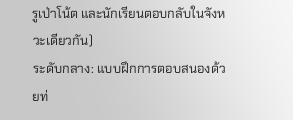รูเป่าโน้ต และนักเรียนตอบกลับในจังหวะเดียวกัน)
ระดับกลาง: แบบฝึกการตอบสนองด้วยท่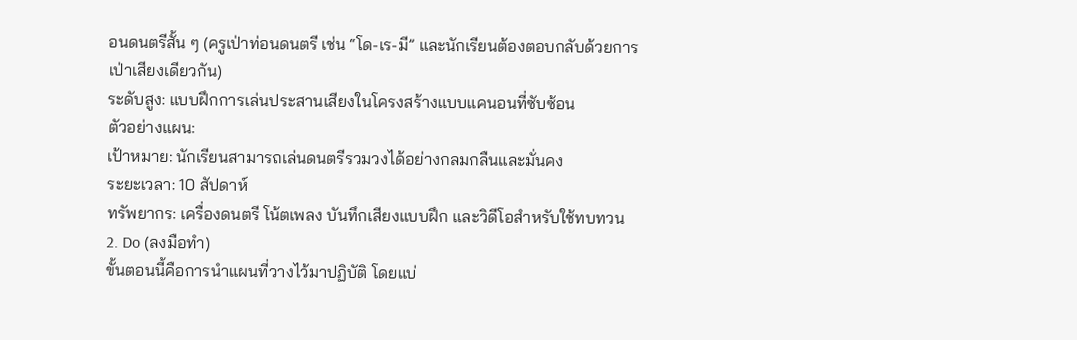อนดนตรีสั้น ๆ (ครูเป่าท่อนดนตรี เช่น “โด-เร-มี” และนักเรียนต้องตอบกลับด้วยการเป่าเสียงเดียวกัน)
ระดับสูง: แบบฝึกการเล่นประสานเสียงในโครงสร้างแบบแคนอนที่ซับซ้อน
ตัวอย่างแผน:
เป้าหมาย: นักเรียนสามารถเล่นดนตรีรวมวงได้อย่างกลมกลืนและมั่นคง
ระยะเวลา: 10 สัปดาห์
ทรัพยากร: เครื่องดนตรี โน้ตเพลง บันทึกเสียงแบบฝึก และวิดีโอสำหรับใช้ทบทวน
2. Do (ลงมือทำ)
ขั้นตอนนี้คือการนำแผนที่วางไว้มาปฏิบัติ โดยแบ่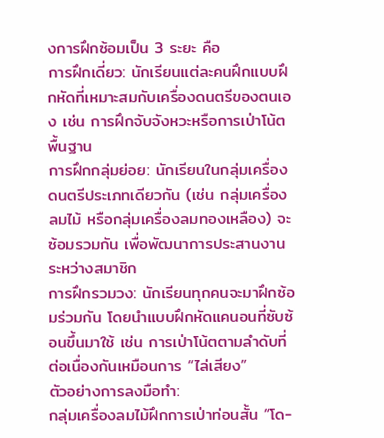งการฝึกซ้อมเป็น 3 ระยะ คือ
การฝึกเดี่ยว: นักเรียนแต่ละคนฝึกแบบฝึกหัดที่เหมาะสมกับเครื่องดนตรีของตนเอง เช่น การฝึกจับจังหวะหรือการเป่าโน้ตพื้นฐาน
การฝึกกลุ่มย่อย: นักเรียนในกลุ่มเครื่องดนตรีประเภทเดียวกัน (เช่น กลุ่มเครื่องลมไม้ หรือกลุ่มเครื่องลมทองเหลือง) จะซ้อมรวมกัน เพื่อพัฒนาการประสานงานระหว่างสมาชิก
การฝึกรวมวง: นักเรียนทุกคนจะมาฝึกซ้อมร่วมกัน โดยนำแบบฝึกหัดแคนอนที่ซับซ้อนขึ้นมาใช้ เช่น การเป่าโน้ตตามลำดับที่ต่อเนื่องกันเหมือนการ “ไล่เสียง”
ตัวอย่างการลงมือทำ:
กลุ่มเครื่องลมไม้ฝึกการเป่าท่อนสั้น “โด-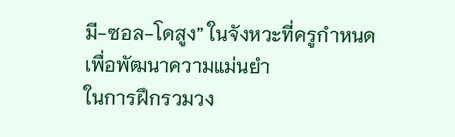มี-ซอล-โดสูง” ในจังหวะที่ครูกำหนด เพื่อพัฒนาความแม่นยำ
ในการฝึกรวมวง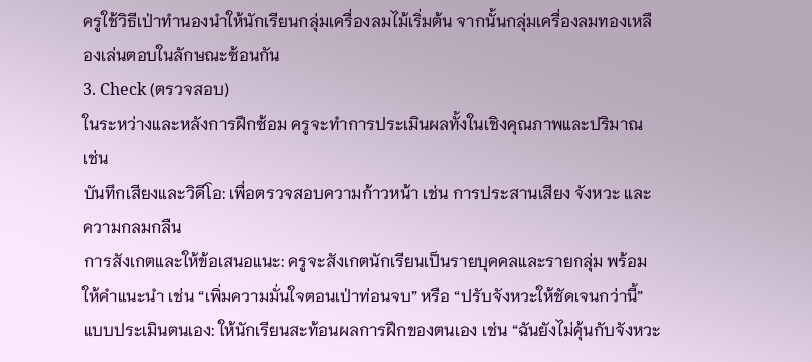ครูใช้วิธีเป่าทำนองนำให้นักเรียนกลุ่มเครื่องลมไม้เริ่มต้น จากนั้นกลุ่มเครื่องลมทองเหลืองเล่นตอบในลักษณะซ้อนกัน
3. Check (ตรวจสอบ)
ในระหว่างและหลังการฝึกซ้อม ครูจะทำการประเมินผลทั้งในเชิงคุณภาพและปริมาณ เช่น
บันทึกเสียงและวิดีโอ: เพื่อตรวจสอบความก้าวหน้า เช่น การประสานเสียง จังหวะ และความกลมกลืน
การสังเกตและให้ข้อเสนอแนะ: ครูจะสังเกตนักเรียนเป็นรายบุคคลและรายกลุ่ม พร้อมให้คำแนะนำ เช่น “เพิ่มความมั่นใจตอนเป่าท่อนจบ” หรือ “ปรับจังหวะให้ชัดเจนกว่านี้”
แบบประเมินตนเอง: ให้นักเรียนสะท้อนผลการฝึกของตนเอง เช่น “ฉันยังไม่คุ้นกับจังหวะ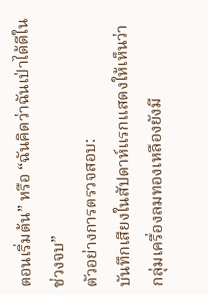ตอนเริ่มต้น” หรือ “ฉันคิดว่าฉันเป่าได้ดีในช่วงจบ”
ตัวอย่างการตรวจสอบ:
บันทึกเสียงในสัปดาห์แรกแสดงให้เห็นว่า กลุ่มเครื่องลมทองเหลืองยังมี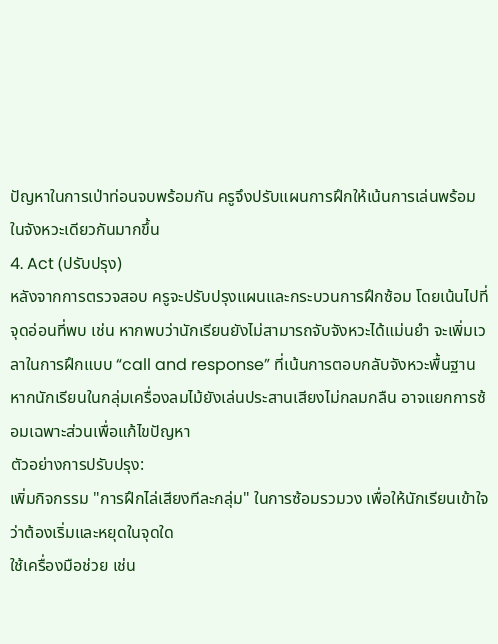ปัญหาในการเป่าท่อนจบพร้อมกัน ครูจึงปรับแผนการฝึกให้เน้นการเล่นพร้อมในจังหวะเดียวกันมากขึ้น
4. Act (ปรับปรุง)
หลังจากการตรวจสอบ ครูจะปรับปรุงแผนและกระบวนการฝึกซ้อม โดยเน้นไปที่จุดอ่อนที่พบ เช่น หากพบว่านักเรียนยังไม่สามารถจับจังหวะได้แม่นยำ จะเพิ่มเวลาในการฝึกแบบ “call and response” ที่เน้นการตอบกลับจังหวะพื้นฐาน หากนักเรียนในกลุ่มเครื่องลมไม้ยังเล่นประสานเสียงไม่กลมกลืน อาจแยกการซ้อมเฉพาะส่วนเพื่อแก้ไขปัญหา
ตัวอย่างการปรับปรุง:
เพิ่มกิจกรรม "การฝึกไล่เสียงทีละกลุ่ม" ในการซ้อมรวมวง เพื่อให้นักเรียนเข้าใจว่าต้องเริ่มและหยุดในจุดใด
ใช้เครื่องมือช่วย เช่น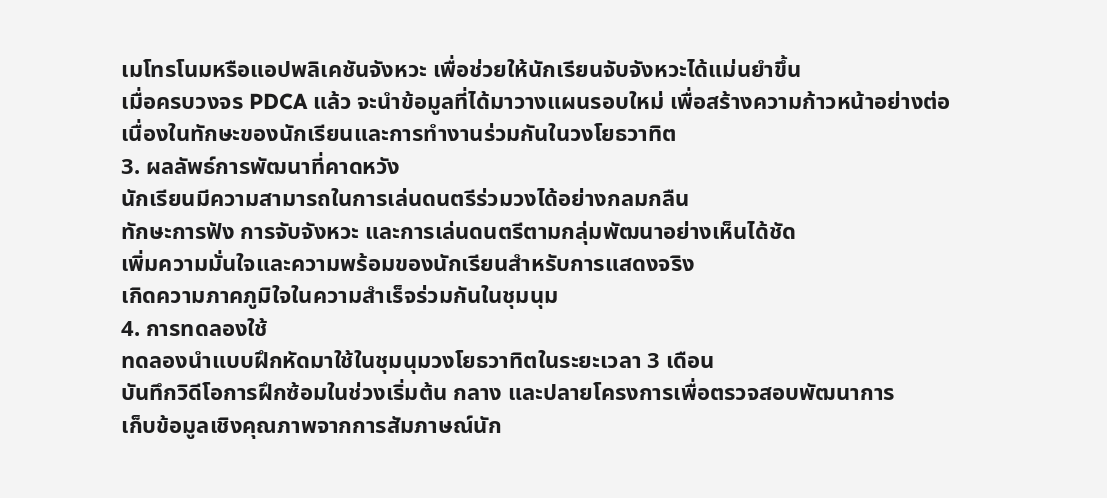เมโทรโนมหรือแอปพลิเคชันจังหวะ เพื่อช่วยให้นักเรียนจับจังหวะได้แม่นยำขึ้น
เมื่อครบวงจร PDCA แล้ว จะนำข้อมูลที่ได้มาวางแผนรอบใหม่ เพื่อสร้างความก้าวหน้าอย่างต่อเนื่องในทักษะของนักเรียนและการทำงานร่วมกันในวงโยธวาทิต
3. ผลลัพธ์การพัฒนาที่คาดหวัง
นักเรียนมีความสามารถในการเล่นดนตรีร่วมวงได้อย่างกลมกลืน
ทักษะการฟัง การจับจังหวะ และการเล่นดนตรีตามกลุ่มพัฒนาอย่างเห็นได้ชัด
เพิ่มความมั่นใจและความพร้อมของนักเรียนสำหรับการแสดงจริง
เกิดความภาคภูมิใจในความสำเร็จร่วมกันในชุมนุม
4. การทดลองใช้
ทดลองนำแบบฝึกหัดมาใช้ในชุมนุมวงโยธวาทิตในระยะเวลา 3 เดือน
บันทึกวิดีโอการฝึกซ้อมในช่วงเริ่มต้น กลาง และปลายโครงการเพื่อตรวจสอบพัฒนาการ
เก็บข้อมูลเชิงคุณภาพจากการสัมภาษณ์นัก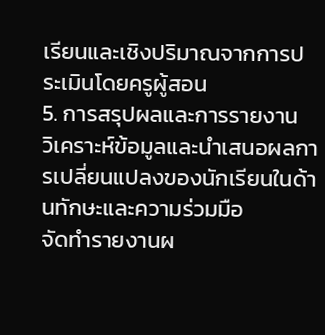เรียนและเชิงปริมาณจากการประเมินโดยครูผู้สอน
5. การสรุปผลและการรายงาน
วิเคราะห์ข้อมูลและนำเสนอผลการเปลี่ยนแปลงของนักเรียนในด้านทักษะและความร่วมมือ
จัดทำรายงานผ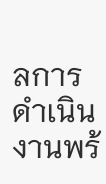ลการดำเนินงานพร้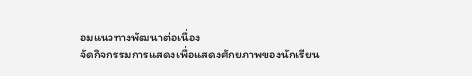อมแนวทางพัฒนาต่อเนื่อง
จัดกิจกรรมการแสดงเพื่อแสดงศักยภาพของนักเรียน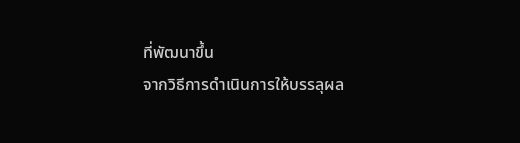ที่พัฒนาขึ้น
จากวิธีการดำเนินการให้บรรลุผล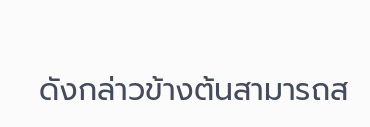ดังกล่าวข้างต้นสามารถส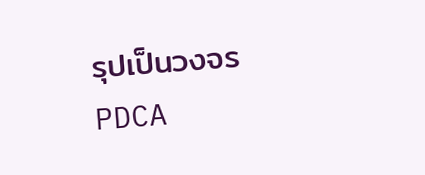รุปเป็นวงจร PDCA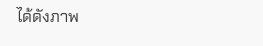ได้ดังภาพ